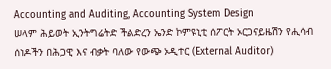Accounting and Auditing, Accounting System Design
ሠላም ሕይወት ኢንትግሬትድ ችልድረን ኤንድ ኮምዩኒቲ ሰፖርት ኦርጋናይዜሽን የሒሳብ ሰነዶችን በሕጋዊ እና ብቃት ባለው የውጭ ኦዲተር (External Auditor)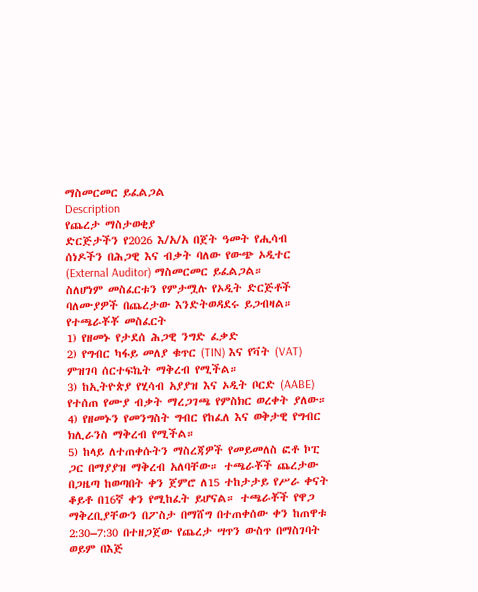ማስመርመር ይፈልጋል
Description
የጨረታ ማስታወቂያ
ድርጅታችን የ2026 እ/አ/አ በጀት ዓመት የሒሳብ ሰነዶችን በሕጋዊ እና ብቃት ባለው የውጭ ኦዲተር (External Auditor) ማስመርመር ይፈልጋል።
ስለሆነም መስፈርቱን የምታሟሉ የኦዲት ድርጅቶች ባለሙያዎች በጨረታው እንድትወዳደሩ ይጋብዛል።
የተጫራቾቾ መስፈርት
1) የዘመኑ የታደሰ ሕጋዊ ንግድ ፈቃድ
2) የግብር ካፋይ መለያ ቁጥር (TIN) እና የቫት (VAT) ምዝገባ ሰርተፍኬት ማቅረብ የሚችል።
3) ከኢትዮጵያ የሂሳብ አያያዝ እና ኦዲት ቦርድ (AABE) የተሰጠ የሙያ ብቃት ማረጋገጫ የምስክር ወረቀት ያለው።
4) የዘመኑን የመንግስት ግብር የከፈለ እና ወቅታዊ የግብር ክሊራንስ ማቅረብ የሚችል።
5) ከላይ ለተጠቀሱትን ማስረጃዎች የመይመለስ ፎቶ ኮፒ ጋር በማያያዝ ማቅረብ አለባቸው። ተጫራቾች ጨረታው በጋዜጣ ከወጣበት ቀን ጀምሮ ለ15 ተከታታይ የሥራ ቀናት ቆይቶ በ16ኛ ቀን የሚከፈት ይሆናል። ተጫራቾች የዋጋ ማቅረቢያቸውን በፖስታ በማሸግ በተጠቀሰው ቀን ከጠዋቱ 2:30–7:30 በተዘጋጀው የጨረታ ሣጥን ውስጥ በማስገባት ወይም በእጅ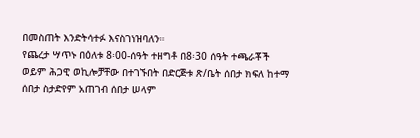በመስጠት እንድትሳተፉ እናስገነዝባለን።
የጨረታ ሣጥኑ በዕለቱ 8፡00-ሰዓት ተዘግቶ በ8፡30 ሰዓት ተጫራቾች ወይም ሕጋዊ ወኪሎቻቸው በተገኙበት በድርጅቱ ጽ/ቤት ሰበታ ክፍለ ከተማ ሰበታ ስታድየም አጠገብ ሰበታ ሠላም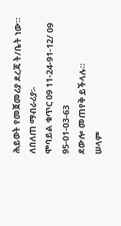ሕይወት የመጀመሪያ ደረጃ ት/ቤት ነው።
ለበለጠ ማብራሪያ፡-
ሞባይል ቁጥር 09 11-24-91-12/ 09 95-01-03-63
ደውሎ መጠየቅ ይችላሉ።
ሠላም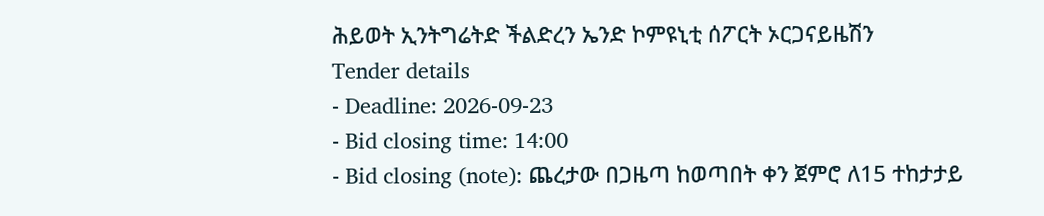ሕይወት ኢንትግሬትድ ችልድረን ኤንድ ኮምዩኒቲ ሰፖርት ኦርጋናይዜሽን
Tender details
- Deadline: 2026-09-23
- Bid closing time: 14:00
- Bid closing (note): ጨረታው በጋዜጣ ከወጣበት ቀን ጀምሮ ለ15 ተከታታይ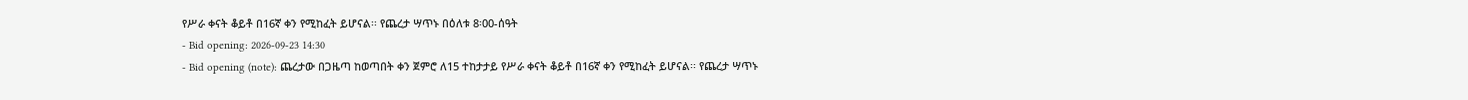የሥራ ቀናት ቆይቶ በ16ኛ ቀን የሚከፈት ይሆናል፡፡ የጨረታ ሣጥኑ በዕለቱ 8፡00-ሰዓት
- Bid opening: 2026-09-23 14:30
- Bid opening (note): ጨረታው በጋዜጣ ከወጣበት ቀን ጀምሮ ለ15 ተከታታይ የሥራ ቀናት ቆይቶ በ16ኛ ቀን የሚከፈት ይሆናል፡፡ የጨረታ ሣጥኑ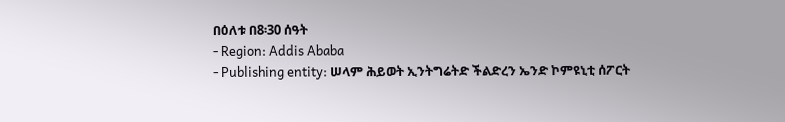በዕለቱ በ8፡30 ሰዓት
- Region: Addis Ababa
- Publishing entity: ሠላም ሕይወት ኢንትግሬትድ ችልድረን ኤንድ ኮምዩኒቲ ሰፖርት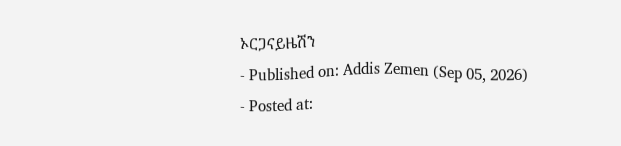ኦርጋናይዜሽን
- Published on: Addis Zemen (Sep 05, 2026)
- Posted at: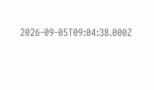2026-09-05T09:04:38.000Z